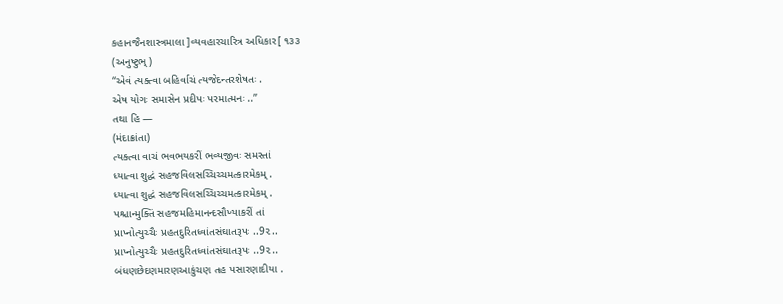કહાનજૈનશાસ્ત્રમાલા ]વ્યવહારચારિત્ર અધિકાર[ ૧૩૩
(અનુષ્ટુભ્)
‘‘એવં ત્યક્ત્વા બહિર્વાચં ત્યજેદન્તરશેષતઃ .
એષ યોગઃ સમાસેન પ્રદીપઃ પરમાત્મનઃ ..’’
તથા હિ —
(મંદાક્રાંતા)
ત્યક્ત્વા વાચં ભવભયકરીં ભવ્યજીવઃ સમસ્તાં
ધ્યાત્વા શુદ્ધં સહજવિલસચ્ચિચ્ચમત્કારમેકમ્ .
ધ્યાત્વા શુદ્ધં સહજવિલસચ્ચિચ્ચમત્કારમેકમ્ .
પશ્ચાન્મુક્તિં સહજમહિમાનન્દસૌખ્યાકરીં તાં
પ્રાપ્નોત્યુચ્ચૈઃ પ્રહતદુરિતધ્વાંતસંઘાતરૂપઃ ..9૨..
પ્રાપ્નોત્યુચ્ચૈઃ પ્રહતદુરિતધ્વાંતસંઘાતરૂપઃ ..9૨..
બંધણછેદણમારણઆકુંચણ તહ પસારણાદીયા .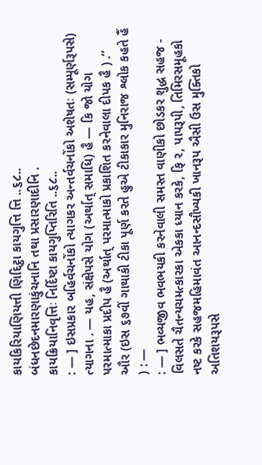કાયકિરિયાણિયત્તી ણિદ્દિટ્ઠા કાયગુત્તિ ત્તિ ..૬૮..
બંધનછેદનમારણાકુંચનાનિ તથા પ્રસારણાદીનિ .
કાયક્રિયાનિવૃત્તિઃ નિર્દિષ્ટા કાયગુપ્તિરિતિ ..૬૮..
: — ] ઇસપ્રકાર બહિર્વચનોંકો ત્યાગકર અન્તર્વચનોંકો અશેષતઃ (સમ્પૂર્ણરૂપસે) ત્યાગના . — યહ, સંક્ષેપસે યોગ (અર્થાત્ સમાધિ) હૈ — કિ જો યોગ પરમાત્માકા પ્રદીપ હૈ (અર્થાત્ પરમાત્માકો પ્રકાશિત કરનેવાલા દીપક હૈ ) .’’
ઔર (ઇસ ૬૭વીં ગાથાકી ટીકા પૂર્ણ કરતે હુએ ટીકાકાર મુનિરાજ શ્લોક કહતે હૈં ) : —
: — ] ભવ્યજીવ ભવભયકી કરનેવાલી સમસ્ત વાણીકો છોડકર શુદ્ધ સહજ - વિલસતે ચૈતન્યચમત્કારકા એકકા ધ્યાન કરકે, ફિ ર, પાપરૂપી, તિમિરસમૂહકો નષ્ટ કરકે સહજમહિમાવંત આનન્દસૌખ્યકી ખાનરૂપ ઐસી ઉસ મુક્તિકો અતિશયરૂપસે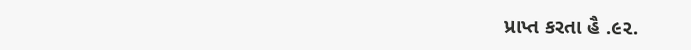પ્રાપ્ત કરતા હૈ .૯૨.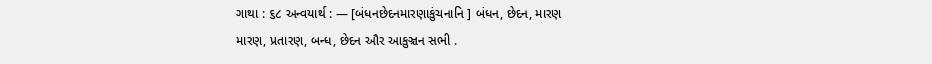ગાથા : ૬૮ અન્વયાર્થ : — [બંધનછેદનમારણાકુંચનાનિ ] બંધન, છેદન, મારણ
મારણ, પ્રતારણ, બન્ધ, છેદન ઔર આકુઞ્ચન સભી .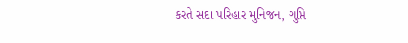કરતે સદા પરિહાર મુનિજન, ગુપ્તિ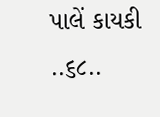પાલેં કાયકી ..૬૮..